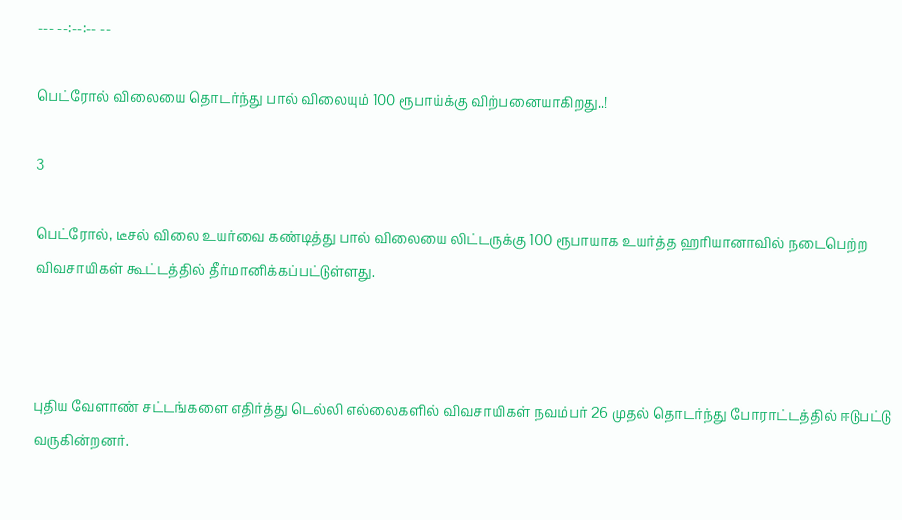--- --:--:-- --

பெட்ரோல் விலையை தொடர்ந்து பால் விலையும் 100 ரூபாய்க்கு விற்பனையாகிறது..!

3

பெட்ரோல், டீசல் விலை உயர்வை கண்டித்து பால் விலையை லிட்டருக்கு 100 ரூபாயாக உயர்த்த ஹரியானாவில் நடைபெற்ற விவசாயிகள் கூட்டத்தில் தீர்மானிக்கப்பட்டுள்ளது.



புதிய வேளாண் சட்டங்களை எதிர்த்து டெல்லி எல்லைகளில் விவசாயிகள் நவம்பர் 26 முதல் தொடர்ந்து போராட்டத்தில் ஈடுபட்டு வருகின்றனர்.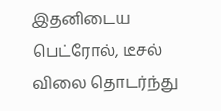இதனிடைய பெட்ரோல், டீசல் விலை தொடர்ந்து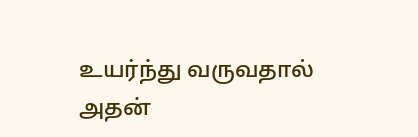உயர்ந்து வருவதால் அதன்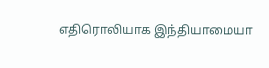எதிரொலியாக இந்தியாமையா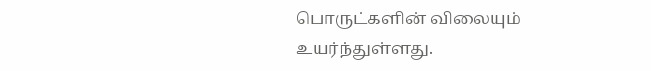பொருட்களின் விலையும் உயர்ந்துள்ளது.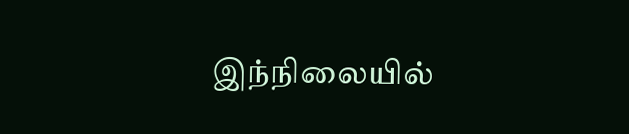இந்நிலையில்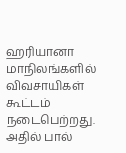ஹரியானா மாநிலங்களில் விவசாயிகள் கூட்டம் நடைபெற்றது. அதில் பால்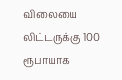விலையை லிட்டருக்கு 100 ரூபாயாக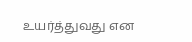உயர்த்துவது என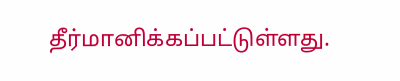தீர்மானிக்கப்பட்டுள்ளது.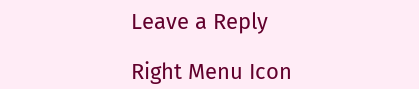Leave a Reply

Right Menu Icon